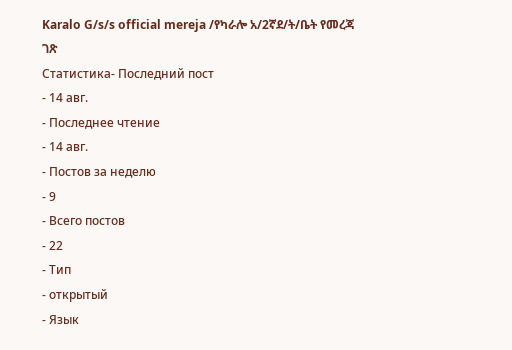Karalo G/s/s official mereja /የካራሎ አ/2ኛደ/ት/ቤት የመረጃ ገጽ
Статистика- Последний пост
- 14 авг.
- Последнее чтение
- 14 авг.
- Постов за неделю
- 9
- Всего постов
- 22
- Тип
- открытый
- Язык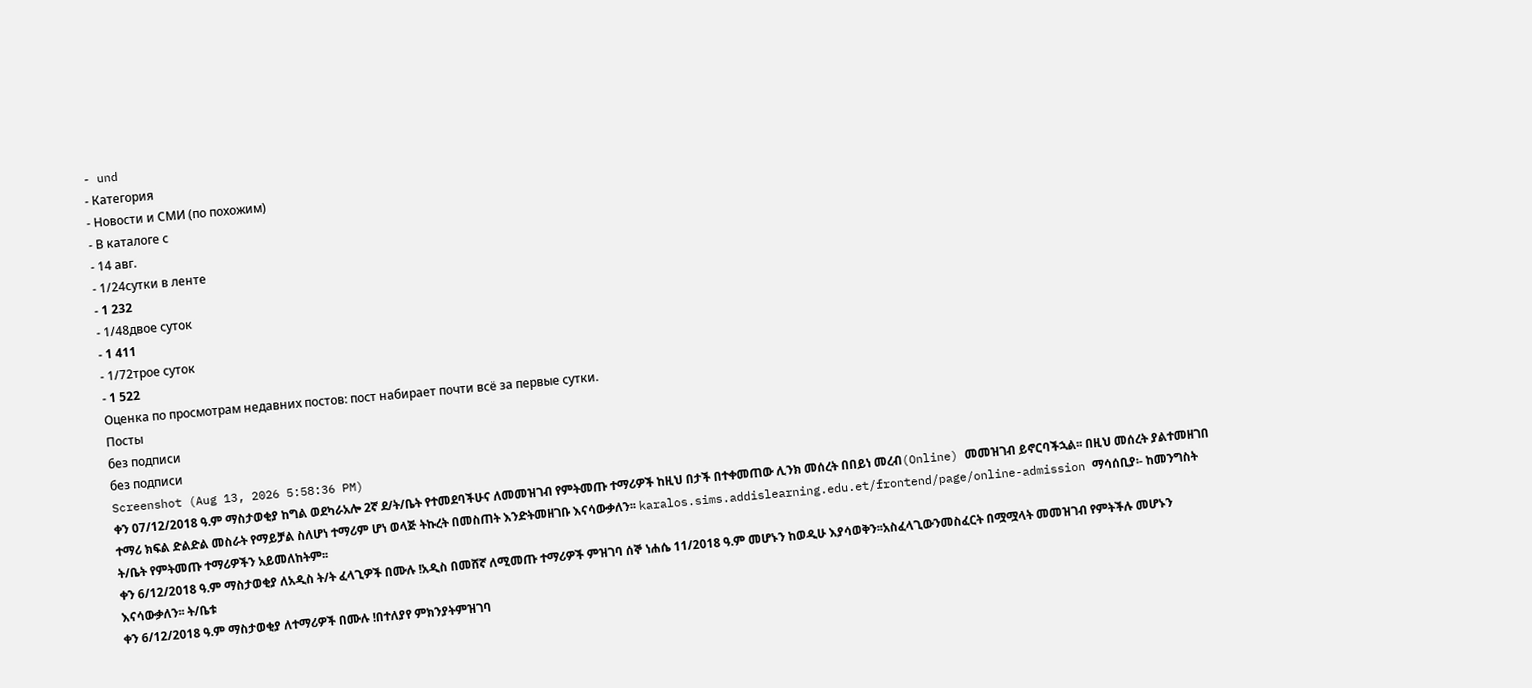- und
- Категория
- Новости и СМИ (по похожим)
- В каталоге с
- 14 авг.
- 1/24сутки в ленте
- 1 232
- 1/48двое суток
- 1 411
- 1/72трое суток
- 1 522
Оценка по просмотрам недавних постов: пост набирает почти всё за первые сутки.
Посты
без подписи
без подписи
Screenshot (Aug 13, 2026 5:58:36 PM)
ቀን 07/12/2018 ዓ.ም ማስታወቂያ ከግል ወደካራአሎ 2ኛ ደ/ት/ቤት የተመደባችሁና ለመመዝገብ የምትመጡ ተማሪዎች ከዚህ በታች በተቀመጠው ሊንክ መሰረት በበይነ መረብ(Online) መመዝገብ ይኖርባችኋል፡፡ በዚህ መሰረት ያልተመዘገበ ተማሪ ክፍል ድልድል መስራት የማይቻል ስለሆነ ተማሪም ሆነ ወላጅ ትኩረት በመስጠት እንድትመዘገቡ እናሳውቃለን፡፡ karalos.sims.addislearning.edu.et/frontend/page/online-admission ማሳሰቢያ፡- ከመንግስት ት/ቤት የምትመጡ ተማሪዎችን አይመለከትም፡፡
ቀን 6/12/2018 ዓ.ም ማስታወቂያ ለአዲስ ት/ት ፈላጊዎች በሙሉ !አዲስ በመሸኛ ለሚመጡ ተማሪዎች ምዝገባ ሰኞ ነሐሴ 11/2018 ዓ.ም መሆኑን ከወዲሁ እያሳወቅን፡፡አስፈላጊውንመስፈርት በሟሟላት መመዝገብ የምትችሉ መሆኑን እናሳውቃለን፡፡ ት/ቤቱ
ቀን 6/12/2018 ዓ.ም ማስታወቂያ ለተማሪዎች በሙሉ !በተለያየ ምክንያትምዝገባ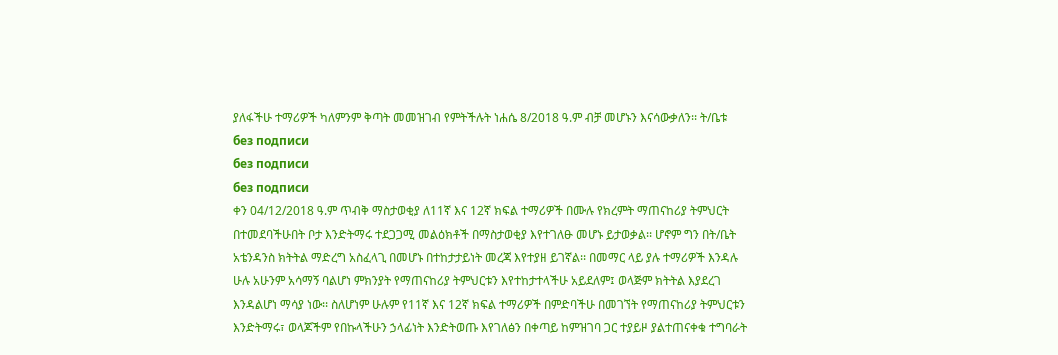ያለፋችሁ ተማሪዎች ካለምንም ቅጣት መመዝገብ የምትችሉት ነሐሴ 8/2018 ዓ.ም ብቻ መሆኑን እናሳውቃለን፡፡ ት/ቤቱ
без подписи
без подписи
без подписи
ቀን 04/12/2018 ዓ.ም ጥብቅ ማስታወቂያ ለ11ኛ እና 12ኛ ክፍል ተማሪዎች በሙሉ የክረምት ማጠናከሪያ ትምህርት በተመደባችሁበት ቦታ እንድትማሩ ተደጋጋሚ መልዕክቶች በማስታወቂያ እየተገለፁ መሆኑ ይታወቃል፡፡ ሆኖም ግን በት/ቤት አቴንዳንስ ክትትል ማድረግ አስፈላጊ በመሆኑ በተከታታይነት መረጃ እየተያዘ ይገኛል፡፡ በመማር ላይ ያሉ ተማሪዎች እንዳሉ ሁሉ አሁንም አሳማኝ ባልሆነ ምክንያት የማጠናከሪያ ትምህርቱን እየተከታተላችሁ አይደለም፤ ወላጅም ክትትል እያደረገ እንዳልሆነ ማሳያ ነው፡፡ ስለሆነም ሁሉም የ11ኛ እና 12ኛ ክፍል ተማሪዎች በምድባችሁ በመገኘት የማጠናከሪያ ትምህርቱን እንድትማሩ፣ ወላጆችም የበኩላችሁን ኃላፊነት እንድትወጡ እየገለፅን በቀጣይ ከምዝገባ ጋር ተያይዞ ያልተጠናቀቁ ተግባራት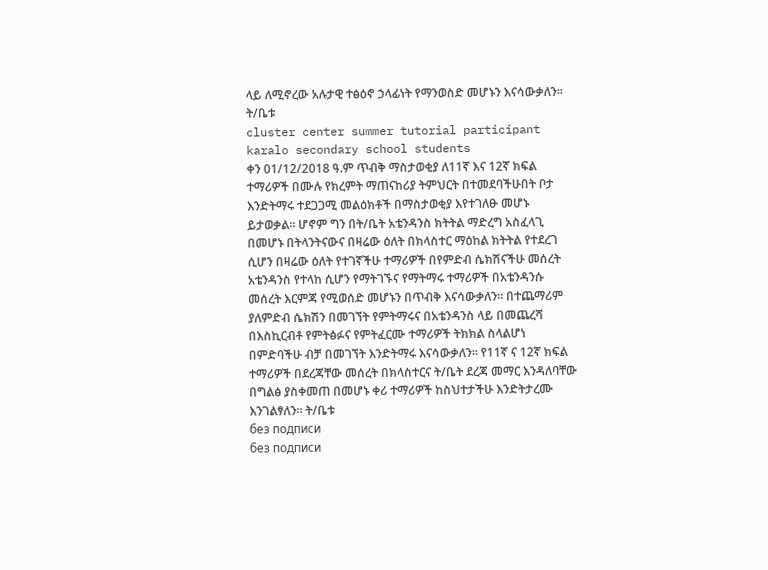ላይ ለሚኖረው አሉታዊ ተፅዕኖ ኃላፊነት የማንወስድ መሆኑን እናሳውቃለን፡፡ ት/ቤቱ
cluster center summer tutorial participant karalo secondary school students
ቀን 01/12/2018 ዓ.ም ጥብቅ ማስታወቂያ ለ11ኛ እና 12ኛ ክፍል ተማሪዎች በሙሉ የክረምት ማጠናከሪያ ትምህርት በተመደባችሁበት ቦታ እንድትማሩ ተደጋጋሚ መልዕክቶች በማስታወቂያ እየተገለፁ መሆኑ ይታወቃል፡፡ ሆኖም ግን በት/ቤት አቴንዳንስ ክትትል ማድረግ አስፈላጊ በመሆኑ በትላንትናውና በዛሬው ዕለት በክላስተር ማዕከል ክትትል የተደረገ ሲሆን በዛሬው ዕለት የተገኛችሁ ተማሪዎች በየምድብ ሴክሽናችሁ መሰረት አቴንዳንስ የተላከ ሲሆን የማትገኙና የማትማሩ ተማሪዎች በአቴንዳንሱ መሰረት እርምጃ የሚወሰድ መሆኑን በጥብቅ እናሳውቃለን፡፡ በተጨማሪም ያለምድብ ሴክሽን በመገኘት የምትማሩና በአቴንዳንስ ላይ በመጨረሻ በእስኪርብቶ የምትፅፉና የምትፈርሙ ተማሪዎች ትክክል ስላልሆነ በምድባችሁ ብቻ በመገኘት እንድትማሩ እናሳውቃለን፡፡ የ11ኛ ና 12ኛ ክፍል ተማሪዎች በደረጃቸው መሰረት በክላስተርና ት/ቤት ደረጃ መማር እንዳለባቸው በግልፅ ያስቀመጠ በመሆኑ ቀሪ ተማሪዎች ከስህተታችሁ እንድትታረሙ እንገልፃለን፡፡ ት/ቤቱ
без подписи
без подписи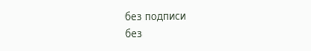без подписи
без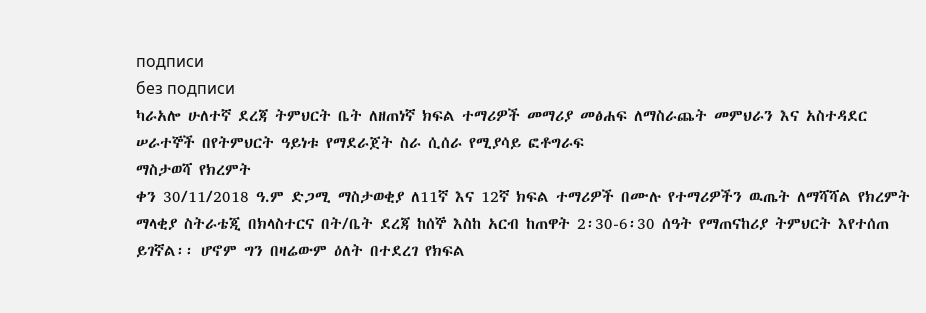подписи
без подписи
ካራአሎ ሁለተኛ ደረጃ ትምህርት ቤት ለዘጠነኛ ክፍል ተማሪዎች መማሪያ መፅሐፍ ለማስራጨት መምህራን እና አስተዳደር ሠራተኞች በየትምህርት ዓይነቱ የማደራጀት ስራ ሲሰራ የሚያሳይ ፎቶግራፍ
ማስታወሻ የክረምት
ቀን 30/11/2018 ዓ.ም ድጋሚ ማስታወቂያ ለ11ኛ እና 12ኛ ክፍል ተማሪዎች በሙሉ የተማሪዎችን ዉጤት ለማሻሻል የክረምት ማላቂያ ስትራቴጂ በክላስተርና በት/ቤት ደረጃ ከሰኞ እስከ አርብ ከጠዋት 2፡30-6፡30 ሰዓት የማጠናከሪያ ትምህርት እየተሰጠ ይገኛል፡፡ ሆኖም ግን በዛሬውም ዕለት በተደረገ የክፍል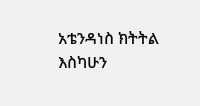አቴንዳነስ ክትትል እስካሁን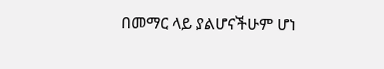በመማር ላይ ያልሆናችሁም ሆነ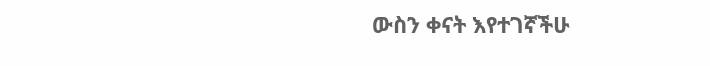ውስን ቀናት እየተገኛችሁ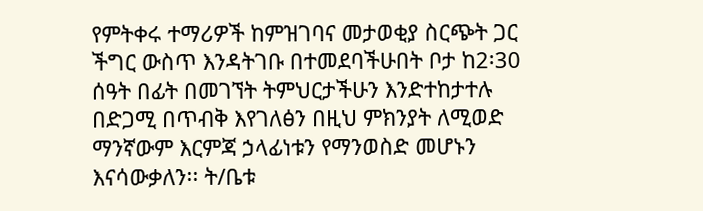የምትቀሩ ተማሪዎች ከምዝገባና መታወቂያ ስርጭት ጋር ችግር ውስጥ እንዳትገቡ በተመደባችሁበት ቦታ ከ2፡30 ሰዓት በፊት በመገኘት ትምህርታችሁን እንድተከታተሉ በድጋሚ በጥብቅ እየገለፅን በዚህ ምክንያት ለሚወድ ማንኛውም እርምጃ ኃላፊነቱን የማንወስድ መሆኑን እናሳውቃለን፡፡ ት/ቤቱ